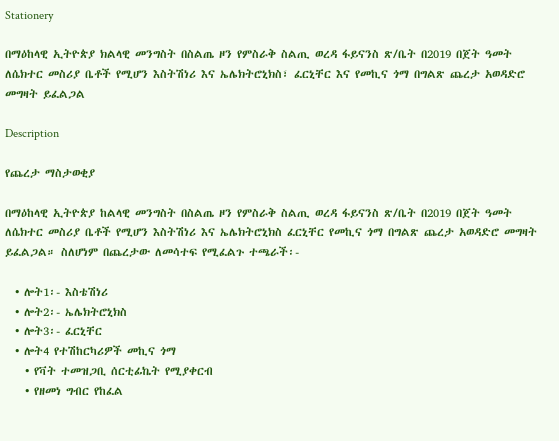Stationery

በማዕከላዊ ኢትዮጵያ ክልላዊ መንግስት በስልጤ ዞን የምስራቅ ስልጢ ወረዳ ፋይናንስ ጽ/ቤት በ2019 በጀት ዓመት ለሴክተር መስሪያ ቤቶች የሚሆን እስትሽነሪ እና ኤሌክትሮኒክስ፣ ፈርኒቸር እና የመኪና ጎማ በግልጽ ጨረታ አወዳድሮ መግዛት ይፈልጋል

Description

የጨረታ ማስታወቂያ

በማዕከላዊ ኢትዮጵያ ከልላዊ መንግስት በስልጤ ዞን የምስራቅ ስልጢ ወረዳ ፋይናንስ ጽ/ቤት በ2019 በጀት ዓመት ለሴክተር መስሪያ ቤቶች የሚሆን እስትሽነሪ እና ኤሌክትሮኒክስ ፈርኒቸር የመኪና ጎማ በግልጽ ጨረታ አወዳድሮ መግዛት ይፈልጋል። ስለሆነም በጨረታው ለመሳተፍ የሚፈልጉ ተጫራች፡-

  • ሎት1፡- እስቴሽነሪ
  • ሎት2፡- ኤሌክትሮኒክስ
  • ሎት3፡- ፈርኒቸር
  • ሎት4 የተሽከርካሪዎች መኪና ጎማ
    • የቫት ተመዝጋቢ ሰርቲፊኬት የሚያቀርብ
    • የዘመነ ግብር የከፈል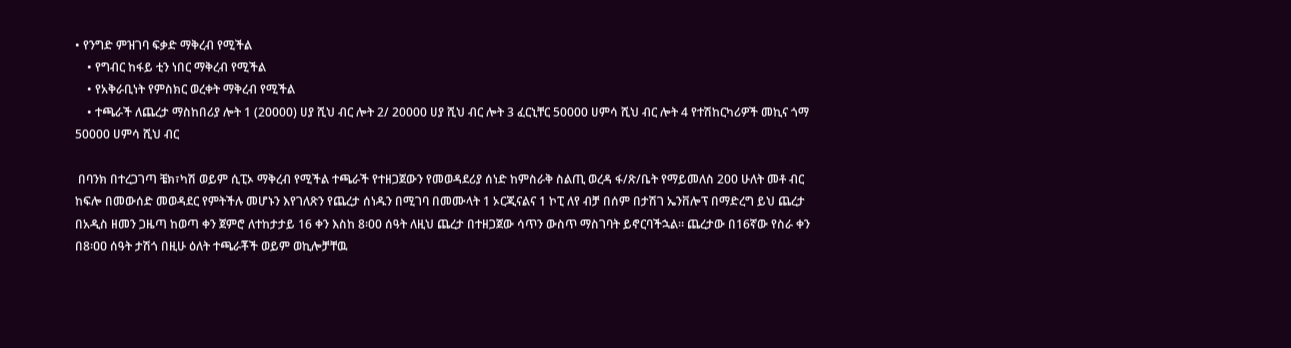• የንግድ ምዝገባ ፍቃድ ማቅረብ የሚችል
    • የግብር ከፋይ ቲን ነበር ማቅረብ የሚችል
    • የአቅራቢነት የምስክር ወረቀት ማቅረብ የሚችል
    • ተጫራች ለጨረታ ማስከበሪያ ሎት 1 (20000) ሀያ ሺህ ብር ሎት 2/ 20000 ሀያ ሺህ ብር ሎት 3 ፈርኒቸር 50000 ሀምሳ ሺህ ብር ሎት 4 የተሽከርካሪዎች መኪና ጎማ 50000 ሀምሳ ሺህ ብር

 በባንክ በተረጋገጣ ቼክ፣ካሽ ወይም ሲፒኦ ማቅረብ የሚችል ተጫራች የተዘጋጀውን የመወዳደሪያ ሰነድ ከምስራቅ ስልጢ ወረዳ ፋ/ጽ/ቤት የማይመለስ 200 ሁለት መቶ ብር ከፍሎ በመውሰድ መወዳደር የምትችሉ መሆኑን እየገለጽን የጨረታ ሰነዱን በሚገባ በመሙላት 1 ኦርጂናልና 1 ኮፒ ለየ ብቻ በሰም በታሽገ ኤንቨሎፕ በማድረግ ይህ ጨረታ በአዲስ ዘመን ጋዜጣ ከወጣ ቀን ጀምሮ ለተከታታይ 16 ቀን እስከ 8፡00 ሰዓት ለዚህ ጨረታ በተዘጋጀው ሳጥን ውስጥ ማስገባት ይኖርባችኋል። ጨረታው በ16ኛው የስራ ቀን በ8፡ዐዐ ሰዓት ታሽጎ በዚሁ ዕለት ተጫራቾች ወይም ወኪሎቻቸዉ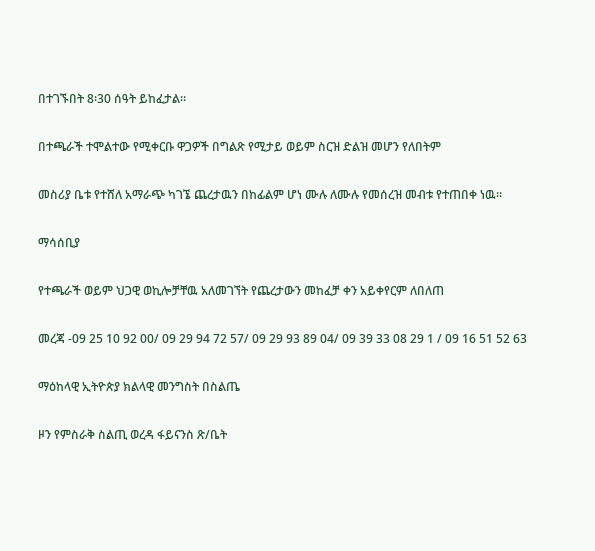በተገኙበት 8፡30 ሰዓት ይከፈታል።

በተጫራች ተሞልተው የሚቀርቡ ዋጋዎች በግልጽ የሚታይ ወይም ስርዝ ድልዝ መሆን የለበትም

መስሪያ ቤቱ የተሸለ አማራጭ ካገኜ ጨረታዉን በከፊልም ሆነ ሙሉ ለሙሉ የመሰረዝ መብቱ የተጠበቀ ነዉ።

ማሳሰቢያ

የተጫራች ወይም ህጋዊ ወኪሎቻቸዉ አለመገኘት የጨረታውን መከፈቻ ቀን አይቀየርም ለበለጠ

መረጃ -09 25 10 92 00/ 09 29 94 72 57/ 09 29 93 89 04/ 09 39 33 08 29 1 / 09 16 51 52 63

ማዕከላዊ ኢትዮጵያ ክልላዊ መንግስት በስልጤ

ዞን የምስራቅ ስልጢ ወረዳ ፋይናንስ ጽ/ቤት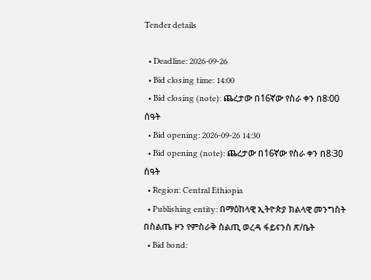Tender details

  • Deadline: 2026-09-26
  • Bid closing time: 14:00
  • Bid closing (note): ጨረታው በ16ኛው የስራ ቀን በ8፡00 ሰዓት
  • Bid opening: 2026-09-26 14:30
  • Bid opening (note): ጨረታው በ16ኛው የስራ ቀን በ8፡30 ሰዓት
  • Region: Central Ethiopia
  • Publishing entity: በማዕከላዊ ኢትዮጵያ ክልላዊ መንግስት በስልጤ ዞን የምስራቅ ስልጢ ወረዳ ፋይናንስ ጽ/ቤት
  • Bid bond: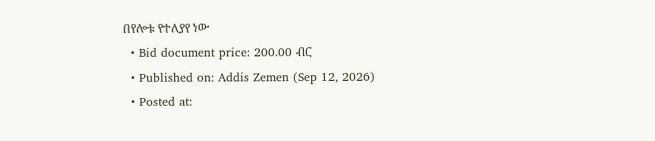በየሎቱ የተለያየ ነው
  • Bid document price: 200.00 ብር
  • Published on: Addis Zemen (Sep 12, 2026)
  • Posted at: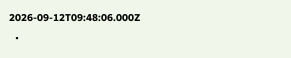2026-09-12T09:48:06.000Z
  •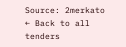Source: 2merkato
← Back to all tenders